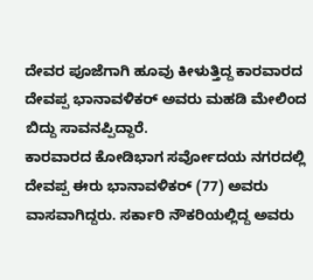ದೇವರ ಪೂಜೆಗಾಗಿ ಹೂವು ಕೀಳುತ್ತಿದ್ದ ಕಾರವಾರದ ದೇವಪ್ಪ ಭಾನಾವಳಿಕರ್ ಅವರು ಮಹಡಿ ಮೇಲಿಂದ ಬಿದ್ದು ಸಾವನಪ್ಪಿದ್ದಾರೆ.
ಕಾರವಾರದ ಕೋಡಿಭಾಗ ಸರ್ವೋದಯ ನಗರದಲ್ಲಿ ದೇವಪ್ಪ ಈರು ಭಾನಾವಳಿಕರ್ (77) ಅವರು ವಾಸವಾಗಿದ್ದರು. ಸರ್ಕಾರಿ ನೌಕರಿಯಲ್ಲಿದ್ದ ಅವರು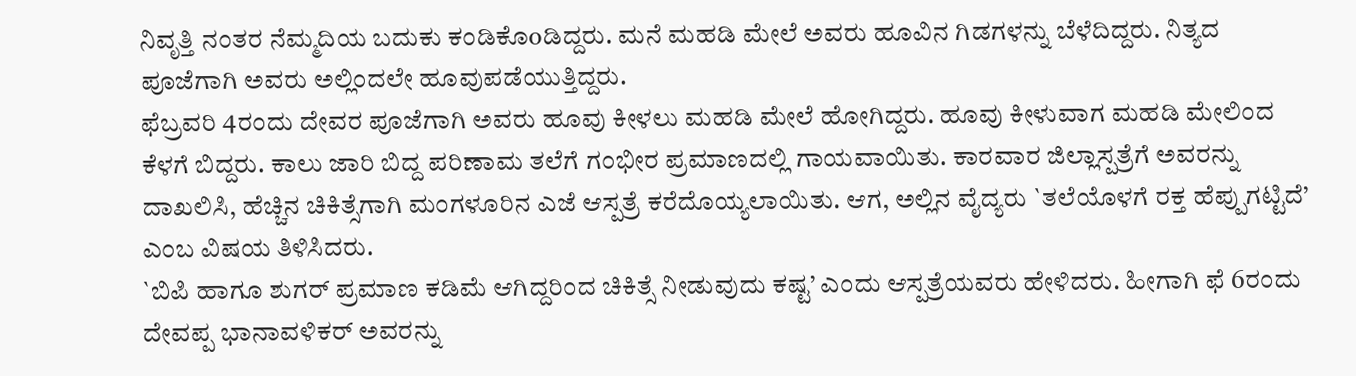ನಿವೃತ್ತಿ ನಂತರ ನೆಮ್ಮದಿಯ ಬದುಕು ಕಂಡಿಕೊoಡಿದ್ದರು. ಮನೆ ಮಹಡಿ ಮೇಲೆ ಅವರು ಹೂವಿನ ಗಿಡಗಳನ್ನು ಬೆಳೆದಿದ್ದರು. ನಿತ್ಯದ ಪೂಜೆಗಾಗಿ ಅವರು ಅಲ್ಲಿಂದಲೇ ಹೂವುಪಡೆಯುತ್ತಿದ್ದರು.
ಫೆಬ್ರವರಿ 4ರಂದು ದೇವರ ಪೂಜೆಗಾಗಿ ಅವರು ಹೂವು ಕೀಳಲು ಮಹಡಿ ಮೇಲೆ ಹೋಗಿದ್ದರು. ಹೂವು ಕೀಳುವಾಗ ಮಹಡಿ ಮೇಲಿಂದ ಕೆಳಗೆ ಬಿದ್ದರು. ಕಾಲು ಜಾರಿ ಬಿದ್ದ ಪರಿಣಾಮ ತಲೆಗೆ ಗಂಭೀರ ಪ್ರಮಾಣದಲ್ಲಿ ಗಾಯವಾಯಿತು. ಕಾರವಾರ ಜಿಲ್ಲಾಸ್ಪತ್ರೆಗೆ ಅವರನ್ನು ದಾಖಲಿಸಿ, ಹೆಚ್ಚಿನ ಚಿಕಿತ್ಸೆಗಾಗಿ ಮಂಗಳೂರಿನ ಎಜೆ ಆಸ್ಪತ್ರೆ ಕರೆದೊಯ್ಯಲಾಯಿತು. ಆಗ, ಅಲ್ಲಿನ ವೈದ್ಯರು `ತಲೆಯೊಳಗೆ ರಕ್ತ ಹೆಪ್ಪುಗಟ್ಟಿದೆ’ ಎಂಬ ವಿಷಯ ತಿಳಿಸಿದರು.
`ಬಿಪಿ ಹಾಗೂ ಶುಗರ್ ಪ್ರಮಾಣ ಕಡಿಮೆ ಆಗಿದ್ದರಿಂದ ಚಿಕಿತ್ಸೆ ನೀಡುವುದು ಕಷ್ಟ’ ಎಂದು ಆಸ್ಪತ್ರೆಯವರು ಹೇಳಿದರು. ಹೀಗಾಗಿ ಫೆ 6ರಂದು ದೇವಪ್ಪ ಭಾನಾವಳಿಕರ್ ಅವರನ್ನು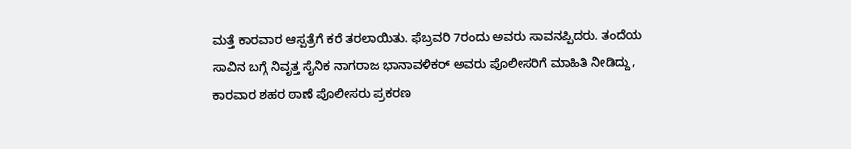ಮತ್ತೆ ಕಾರವಾರ ಆಸ್ಪತ್ರೆಗೆ ಕರೆ ತರಲಾಯಿತು. ಫೆಬ್ರವರಿ 7ರಂದು ಅವರು ಸಾವನಪ್ಪಿದರು. ತಂದೆಯ ಸಾವಿನ ಬಗ್ಗೆ ನಿವೃತ್ತ ಸೈನಿಕ ನಾಗರಾಜ ಭಾನಾವಳಿಕರ್ ಅವರು ಪೊಲೀಸರಿಗೆ ಮಾಹಿತಿ ನೀಡಿದ್ದು, ಕಾರವಾರ ಶಹರ ಠಾಣೆ ಪೊಲೀಸರು ಪ್ರಕರಣ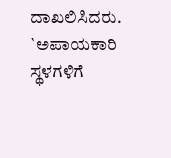ದಾಖಲಿಸಿದರು.
`ಅಪಾಯಕಾರಿ ಸ್ಥಳಗಳಿಗೆ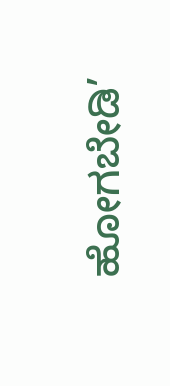ಹೋಗಬೇಡಿ’